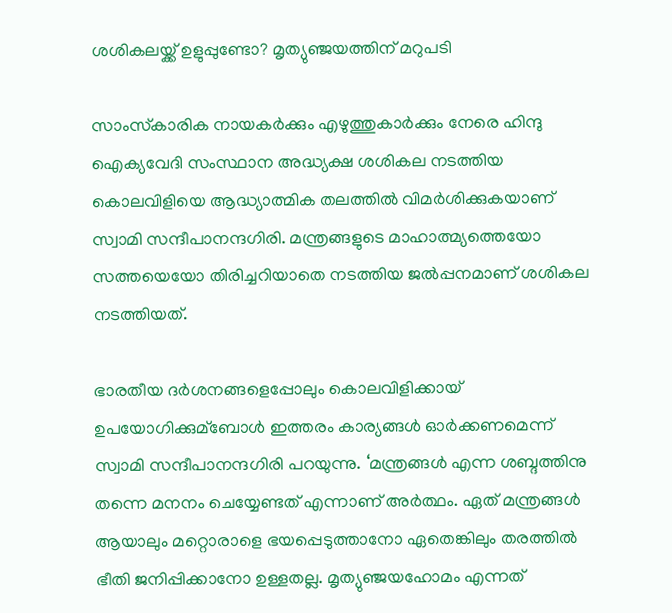ശശികലയ്ക്ക് ഉളുപ്പുണ്ടോ? മൃത്യുഞ്ജയത്തിന് മറുപടി

സാംസ്‌കാരിക നായകര്‍ക്കും എഴുത്തുകാര്‍ക്കും നേരെ ഹിന്ദു ഐക്യവേദി സംസ്ഥാന അദ്ധ്യക്ഷ ശശികല നടത്തിയ കൊലവിളിയെ ആദ്ധ്യാത്മിക തലത്തില്‍ വിമര്‍ശിക്കുകയാണ് സ്വാമി സന്ദീപാനന്ദഗിരി. മന്ത്രങ്ങളുടെ മാഹാത്മ്യത്തെയോ സത്തയെയോ തിരിച്ചറിയാതെ നടത്തിയ ജല്‍പ്പനമാണ് ശശികല നടത്തിയത്.

ഭാരതീയ ദര്‍ശനങ്ങളെപ്പോലും കൊലവിളിക്കായ് ഉപയോഗിക്കുമ്‌ബോള്‍ ഇത്തരം കാര്യങ്ങള്‍ ഓര്‍ക്കണമെന്ന് സ്വാമി സന്ദീപാനന്ദഗിരി പറയുന്നു. ‘മന്ത്രങ്ങള്‍ എന്ന ശബ്ദത്തിനു തന്നെ മനനം ചെയ്യേണ്ടത് എന്നാണ് അര്‍ത്ഥം. ഏത് മന്ത്രങ്ങള്‍ ആയാലും മറ്റൊരാളെ ഭയപ്പെടുത്താനോ ഏതെങ്കിലും തരത്തില്‍ ഭീതി ജനിപ്പിക്കാനോ ഉള്ളതല്ല. മൃത്യുഞ്ജയഹോമം എന്നത്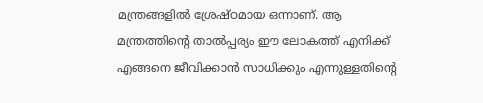മന്ത്രങ്ങളില്‍ ശ്രേഷ്ഠമായ ഒന്നാണ്. ആ മന്ത്രത്തിന്റെ താല്‍പ്പര്യം ഈ ലോകത്ത് എനിക്ക് എങ്ങനെ ജീവിക്കാന്‍ സാധിക്കും എന്നുള്ളതിന്റെ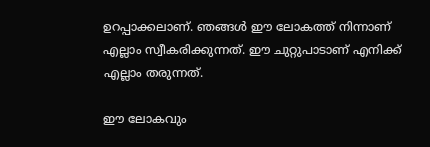ഉറപ്പാക്കലാണ്. ഞങ്ങള്‍ ഈ ലോകത്ത് നിന്നാണ് എല്ലാം സ്വീകരിക്കുന്നത്. ഈ ചുറ്റുപാടാണ് എനിക്ക് എല്ലാം തരുന്നത്.

ഈ ലോകവും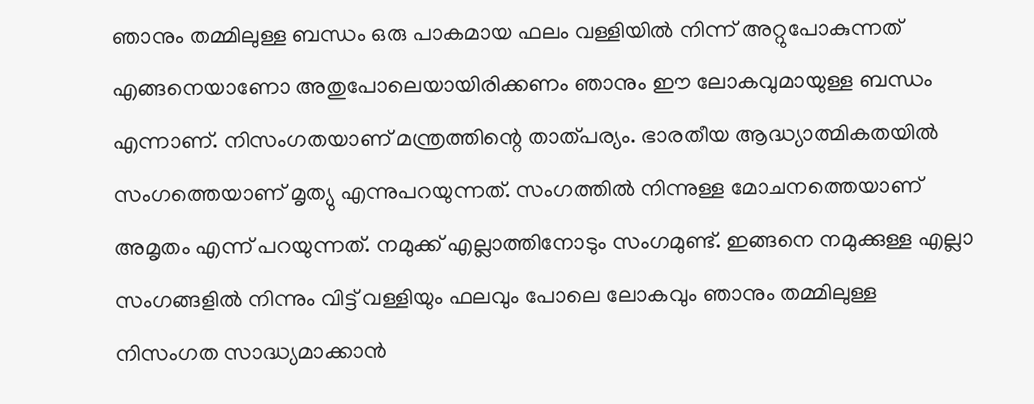ഞാനും തമ്മിലുള്ള ബന്ധം ഒരു പാകമായ ഫലം വള്ളിയില്‍ നിന്ന് അറ്റുപോകുന്നത് എങ്ങനെയാണോ അതുപോലെയായിരിക്കണം ഞാനും ഈ ലോകവുമായുള്ള ബന്ധം എന്നാണ്. നിസംഗതയാണ് മന്ത്രത്തിന്റെ താത്പര്യം. ഭാരതീയ ആദ്ധ്യാത്മികതയില്‍ സംഗത്തെയാണ് മൃത്യു എന്നുപറയുന്നത്. സംഗത്തില്‍ നിന്നുള്ള മോചനത്തെയാണ് അമൃതം എന്ന് പറയുന്നത്. നമുക്ക് എല്ലാത്തിനോടും സംഗമുണ്ട്. ഇങ്ങനെ നമുക്കുള്ള എല്ലാ സംഗങ്ങളില്‍ നിന്നും വിട്ട് വള്ളിയും ഫലവും പോലെ ലോകവും ഞാനും തമ്മിലുള്ള നിസംഗത സാദ്ധ്യമാക്കാന്‍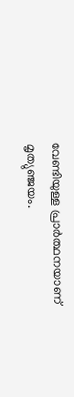വേണ്ടിയുള്ള പ്രാര്‍ത്ഥനയാണ് മൃത്യുഞ്ജയം.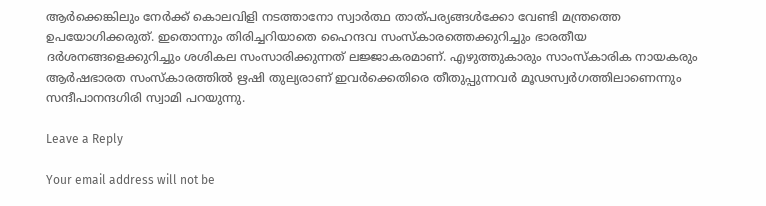ആര്‍ക്കെങ്കിലും നേര്‍ക്ക് കൊലവിളി നടത്താനോ സ്വാര്‍ത്ഥ താത്പര്യങ്ങള്‍ക്കോ വേണ്ടി മന്ത്രത്തെ ഉപയോഗിക്കരുത്. ഇതൊന്നും തിരിച്ചറിയാതെ ഹൈന്ദവ സംസ്‌കാരത്തെക്കുറിച്ചും ഭാരതീയ ദര്‍ശനങ്ങളെക്കുറിച്ചും ശശികല സംസാരിക്കുന്നത് ലജ്ജാകരമാണ്. എഴുത്തുകാരും സാംസ്‌കാരിക നായകരും ആര്‍ഷഭാരത സംസ്‌കാരത്തില്‍ ഋഷി തുല്യരാണ് ഇവര്‍ക്കെതിരെ തീതുപ്പുന്നവര്‍ മൂഢസ്വര്‍ഗത്തിലാണെന്നും സന്ദീപാനന്ദഗിരി സ്വാമി പറയുന്നു.

Leave a Reply

Your email address will not be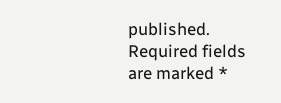published. Required fields are marked *